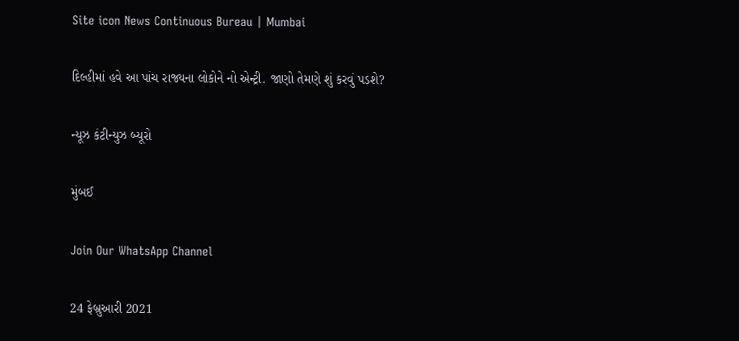Site icon News Continuous Bureau | Mumbai

દિલ્હીમાં હવે આ પાંચ રાજ્યના લોકોને નો એન્ટ્રી. જાણો તેમણે શું કરવું પડશે?

ન્યૂઝ કંટીન્યુઝ બ્યૂરો

મુંબઈ

Join Our WhatsApp Channel

24 ફેબ્રુઆરી 2021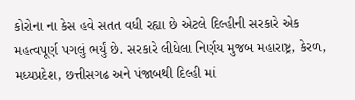કોરોના ના કેસ હવે સતત વધી રહ્યા છે એટલે દિલ્હીની સરકારે એક મહત્વપૂર્ણ પગલું ભર્યું છે. સરકારે લીધેલા નિર્ણય મુજબ મહારાષ્ટ્ર, કેરળ, મધ્યપ્રદેશ, છત્તીસગઢ અને પંજાબથી દિલ્હી માં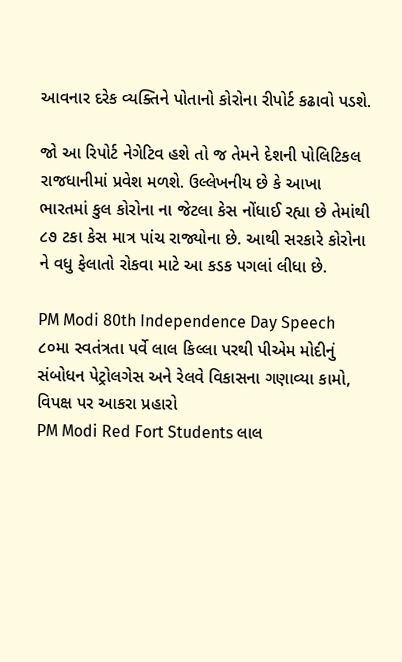આવનાર દરેક વ્યક્તિને પોતાનો કોરોના રીપોર્ટ કઢાવો પડશે.

જો આ રિપોર્ટ નેગેટિવ હશે તો જ તેમને દેશની પોલિટિકલ રાજધાનીમાં પ્રવેશ મળશે. ઉલ્લેખનીય છે કે આખા ભારતમાં કુલ કોરોના ના જેટલા કેસ નોંધાઈ રહ્યા છે તેમાંથી ૮૭ ટકા કેસ માત્ર પાંચ રાજ્યોના છે. આથી સરકારે કોરોના ને વધુ ફેલાતો રોકવા માટે આ કડક પગલાં લીધા છે.

PM Modi 80th Independence Day Speech ૮૦મા સ્વતંત્રતા પર્વે લાલ કિલ્લા પરથી પીએમ મોદીનું સંબોધન પેટ્રોલગેસ અને રેલવે વિકાસના ગણાવ્યા કામો, વિપક્ષ પર આકરા પ્રહારો
PM Modi Red Fort Students લાલ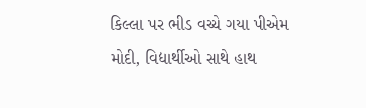કિલ્લા પર ભીડ વચ્ચે ગયા પીએમ મોદી, વિદ્યાર્થીઓ સાથે હાથ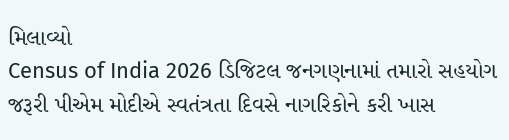મિલાવ્યો
Census of India 2026 ડિજિટલ જનગણનામાં તમારો સહયોગ જરૂરી પીએમ મોદીએ સ્વતંત્રતા દિવસે નાગરિકોને કરી ખાસ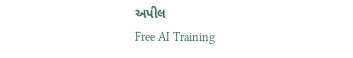અપીલ
Free AI Training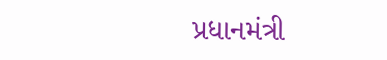પ્રધાનમંત્રી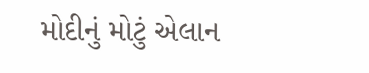મોદીનું મોટું એલાન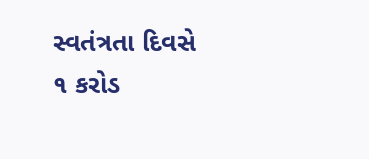સ્વતંત્રતા દિવસે ૧ કરોડ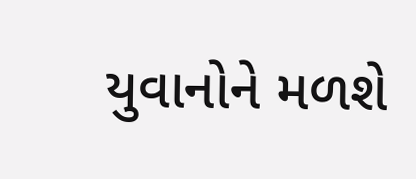યુવાનોને મળશે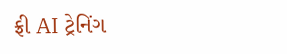ફ્રી AI ટ્રેનિંગ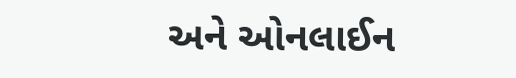અને ઓનલાઈન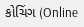કોચિંગ (Online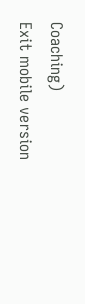Coaching)
Exit mobile version